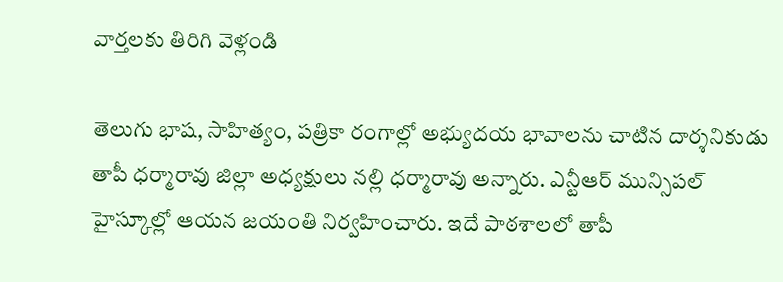వార్తలకు తిరిగి వెళ్లండి

తెలుగు భాష, సాహిత్యం, పత్రికా రంగాల్లో అభ్యుదయ భావాలను చాటిన దార్శనికుడు తాపీ ధర్మారావు జిల్లా అధ్యక్షులు నల్లి ధర్మారావు అన్నారు. ఎన్టీఆర్ మున్సిపల్ హైస్కూల్లో ఆయన జయంతి నిర్వహించారు. ఇదే పాఠశాలలో తాపీ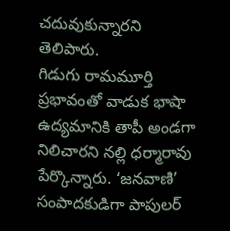చదువుకున్నారని తెలిపారు.
గిడుగు రామమూర్తి ప్రభావంతో వాడుక భాషా ఉద్యమానికి తాపీ అండగా నిలిచారని నల్లి ధర్మారావు పేర్కొన్నారు. ‘జనవాణి’ సంపాదకుడిగా పాపులర్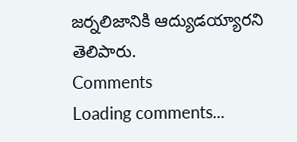జర్నలిజానికి ఆద్యుడయ్యారని తెలిపారు.
Comments
Loading comments...